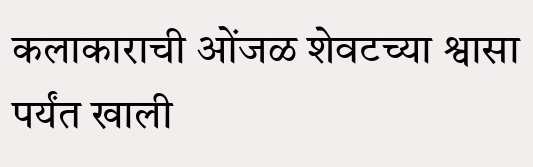कलाकाराची ओंजळ शेवटच्या श्वासा पर्यंत खाली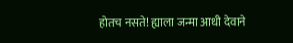होतच नसते! ह्याला जन्मा आधी देवाने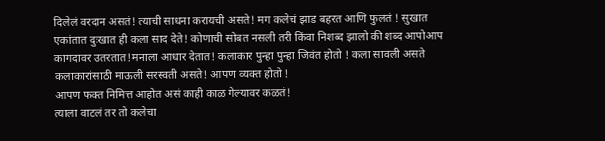दिलेलं वरदान असतं! त्याची साधना करायची असते! मग कलेचं झाड बहरत आणि फुलतं ! सुखात एकांतात दुःखात ही कला साद देते! कोणाची सोबत नसली तरी किंवा निशब्द झालो की शब्द आपोआप कागदावर उतरतात!मनाला आधार देतात! कलाकार पुन्हा पुन्हा जिवंत होतो ! कला सावली असते कलाकारांसाठी माऊली सरस्वती असते! आपण व्यक्त होतो !
आपण फक्त निमित्त आहोत असं काही काळ गेल्यावर कळतं!
त्याला वाटलं तर तो कलेचा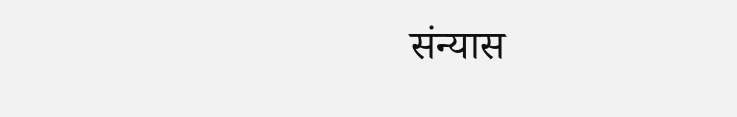संन्यास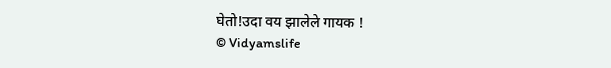घेतो!उदा वय झालेले गायक !
© Vidyamslife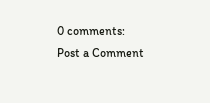0 comments:
Post a Comment